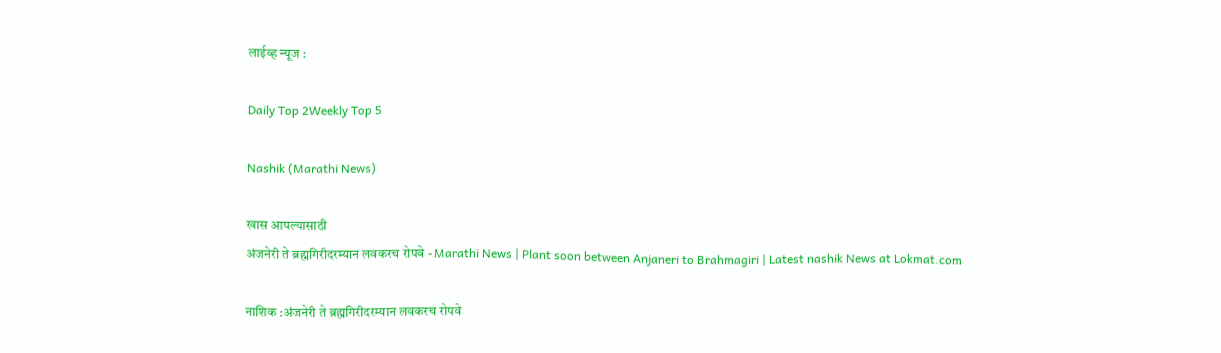लाईव्ह न्यूज :

Daily Top 2Weekly Top 5

Nashik (Marathi News)

खास आपल्यासाठी
अंजनेरी ते ब्रह्मगिरीदरम्यान लवकरच रोपवे - Marathi News | Plant soon between Anjaneri to Brahmagiri | Latest nashik News at Lokmat.com

नाशिक :अंजनेरी ते ब्रह्मगिरीदरम्यान लवकरच रोपवे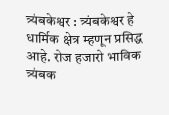त्र्यंबकेश्वर : त्र्यंबकेश्वर हे धार्मिक क्षेत्र म्हणून प्रसिद्ध आहे. रोज हजारो भाविक त्र्यंबक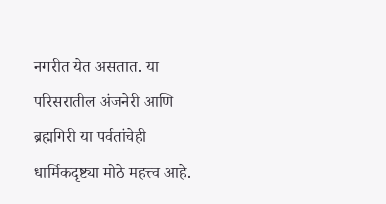नगरीत येत असतात. या परिसरातील अंजनेरी आणि ब्रह्मगिरी या पर्वतांचेही धार्मिकदृष्ट्या मोठे महत्त्व आहे.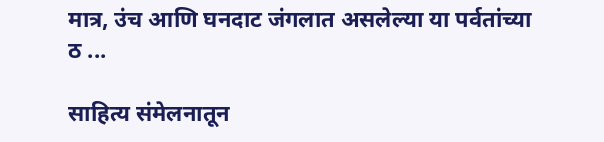मात्र, उंच आणि घनदाट जंगलात असलेल्या या पर्वतांच्या ठ ...

साहित्य संमेलनातून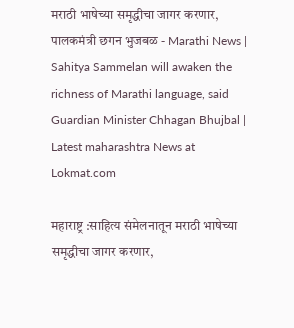मराठी भाषेच्या समृद्धीचा जागर करणार, पालकमंत्री छगन भुजबळ - Marathi News | Sahitya Sammelan will awaken the richness of Marathi language, said Guardian Minister Chhagan Bhujbal | Latest maharashtra News at Lokmat.com

महाराष्ट्र :साहित्य संमेलनातून मराठी भाषेच्या समृद्धीचा जागर करणार,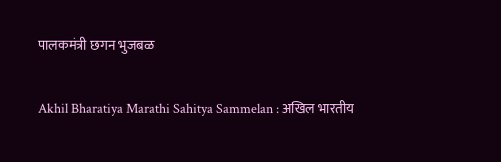पालकमंत्री छगन भुजबळ

Akhil Bharatiya Marathi Sahitya Sammelan : अखिल भारतीय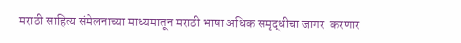मराठी साहित्य संमेलनाच्या माध्यमातून मराठी भाषा अधिक समृद्धीचा जागर  करणार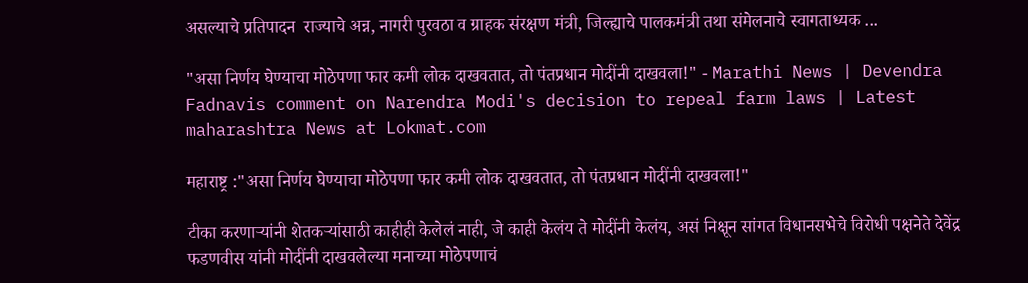असल्याचे प्रतिपादन  राज्याचे अन्न, नागरी पुरवठा व ग्राहक संरक्षण मंत्री, जिल्ह्याचे पालकमंत्री तथा संमेलनाचे स्वागताध्यक ...

"असा निर्णय घेण्याचा मोठेपणा फार कमी लोक दाखवतात, तो पंतप्रधान मोदींनी दाखवला!" - Marathi News | Devendra Fadnavis comment on Narendra Modi's decision to repeal farm laws | Latest maharashtra News at Lokmat.com

महाराष्ट्र :"असा निर्णय घेण्याचा मोठेपणा फार कमी लोक दाखवतात, तो पंतप्रधान मोदींनी दाखवला!"

टीका करणाऱ्यांनी शेतकऱ्यांसाठी काहीही केलेलं नाही, जे काही केलंय ते मोदींनी केलंय, असं निक्षून सांगत विधानसभेचे विरोधी पक्षनेते देवेंद्र फडणवीस यांनी मोदींनी दाखवलेल्या मनाच्या मोठेपणाचं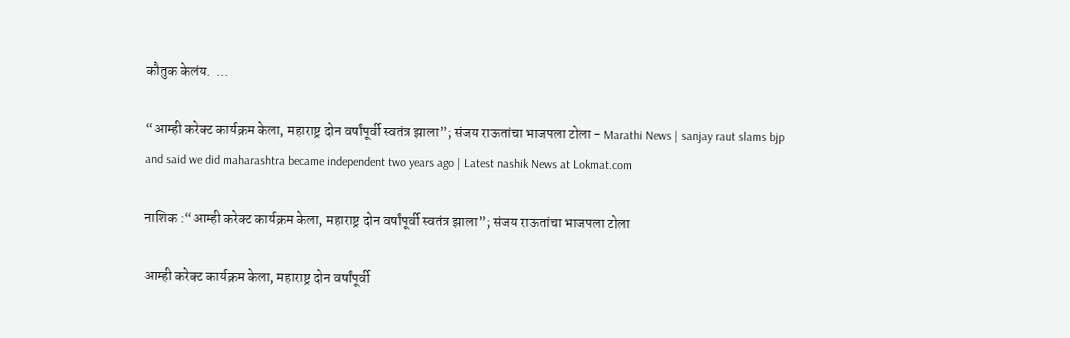कौतुक केलंय.  ...

“आम्ही करेक्ट कार्यक्रम केला, महाराष्ट्र दोन वर्षांपूर्वी स्वतंत्र झाला”; संजय राऊतांचा भाजपला टोला - Marathi News | sanjay raut slams bjp and said we did maharashtra became independent two years ago | Latest nashik News at Lokmat.com

नाशिक :“आम्ही करेक्ट कार्यक्रम केला, महाराष्ट्र दोन वर्षांपूर्वी स्वतंत्र झाला”; संजय राऊतांचा भाजपला टोला

आम्ही करेक्ट कार्यक्रम केला, महाराष्ट्र दोन वर्षांपूर्वी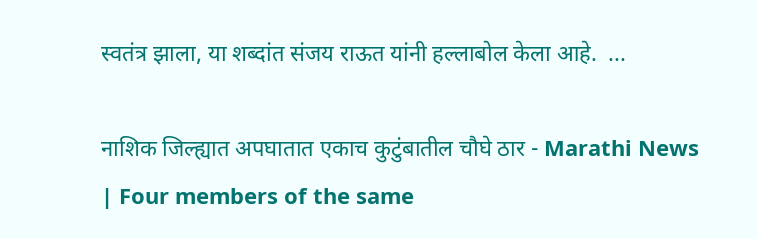स्वतंत्र झाला, या शब्दांत संजय राऊत यांनी हल्लाबोल केला आहे.  ...

नाशिक जिल्ह्यात अपघातात एकाच कुटुंबातील चौघे ठार - Marathi News | Four members of the same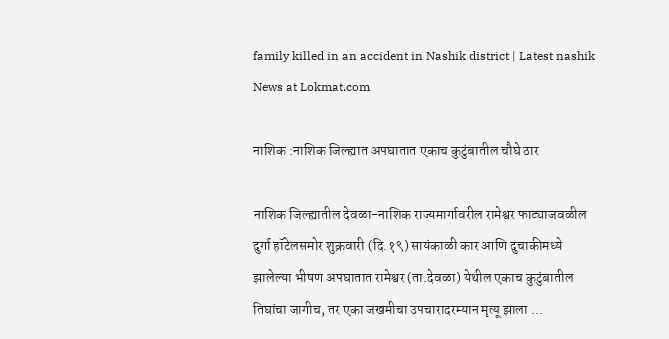family killed in an accident in Nashik district | Latest nashik News at Lokmat.com

नाशिक :नाशिक जिल्ह्यात अपघातात एकाच कुटुंबातील चौघे ठार

नाशिक जिल्ह्यातील देवळा-नाशिक राज्यमार्गावरील रामेश्वर फाट्याजवळील दुर्गा हॉटेलसमोर शुक्रवारी (दि.१९) सायंकाळी कार आणि दुचाकीमध्ये झालेल्या भीषण अपघातात रामेश्वर (ता.देवळा) येथील एकाच कुटुंबातील तिघांचा जागीच, तर एका जखमीचा उपचारादरम्यान मृत्यू झाला ...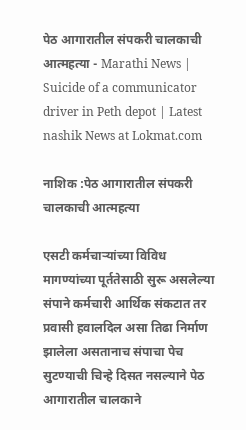पेठ आगारातील संपकरी चालकाची आत्महत्या - Marathi News | Suicide of a communicator driver in Peth depot | Latest nashik News at Lokmat.com

नाशिक :पेठ आगारातील संपकरी चालकाची आत्महत्या

एसटी कर्मचाऱ्यांच्या विविध मागण्यांच्या पूर्ततेसाठी सुरू असलेल्या संपाने कर्मचारी आर्थिक संकटात तर प्रवासी हवालदिल असा तिढा निर्माण झालेला असतानाच संपाचा पेच सुटण्याची चिन्हे दिसत नसल्याने पेठ आगारातील चालकाने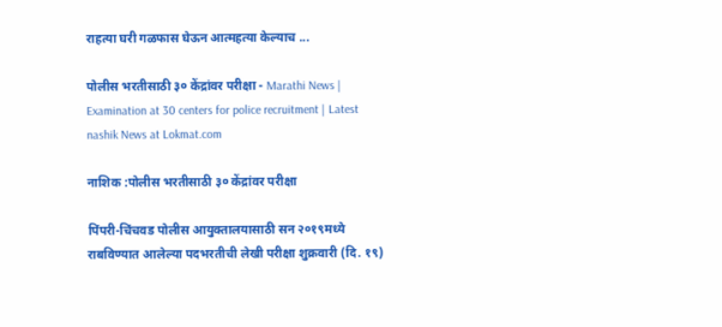राहत्या घरी गळफास घेऊन आत्महत्या केल्याच ...

पोलीस भरतीसाठी ३० केंद्रांवर परीक्षा - Marathi News | Examination at 30 centers for police recruitment | Latest nashik News at Lokmat.com

नाशिक :पोलीस भरतीसाठी ३० केंद्रांवर परीक्षा

पिंपरी-चिंचवड पोलीस आयुक्तालयासाठी सन २०१९मध्ये राबविण्यात आलेल्या पदभरतीची लेखी परीक्षा शुक्रवारी (दि. १९)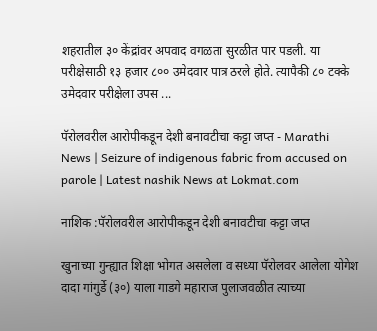शहरातील ३० केंद्रांवर अपवाद वगळता सुरळीत पार पडली. या परीक्षेसाठी १३ हजार ८०० उमेदवार पात्र ठरले होते. त्यापैकी ८० टक्के उमेदवार परीक्षेला उपस ...

पॅरोलवरील आरोपीकडून देशी बनावटीचा कट्टा जप्त - Marathi News | Seizure of indigenous fabric from accused on parole | Latest nashik News at Lokmat.com

नाशिक :पॅरोलवरील आरोपीकडून देशी बनावटीचा कट्टा जप्त

खुनाच्या गुन्ह्यात शिक्षा भोगत असलेला व सध्या पॅरोलवर आलेला योगेश दादा गांगुर्डे (३०) याला गाडगे महाराज पुलाजवळीत त्याच्या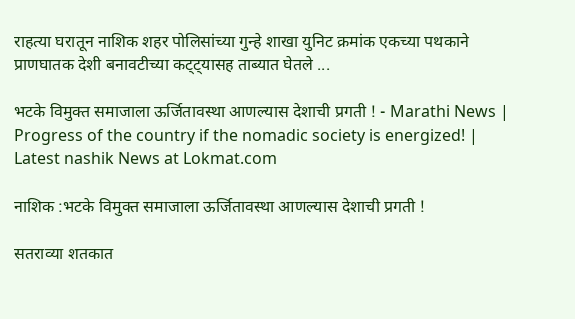राहत्या घरातून नाशिक शहर पोलिसांच्या गुन्हे शाखा युनिट क्रमांक एकच्या पथकाने प्राणघातक देशी बनावटीच्या कट्ट्यासह ताब्यात घेतले ...

भटके विमुक्त समाजाला ऊर्जितावस्था आणल्यास देशाची प्रगती ! - Marathi News | Progress of the country if the nomadic society is energized! | Latest nashik News at Lokmat.com

नाशिक :भटके विमुक्त समाजाला ऊर्जितावस्था आणल्यास देशाची प्रगती !

सतराव्या शतकात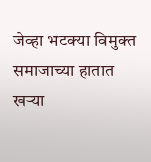जेव्हा भटक्या विमुक्त समाजाच्या हातात खऱ्या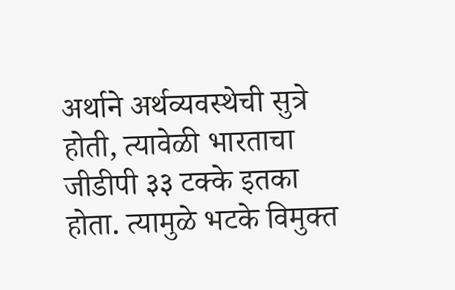अर्थाने अर्थव्यवस्थेची सुत्रे होती, त्यावेळी भारताचा जीडीपी ३३ टक्के इतका होता. त्यामुळे भटके विमुक्त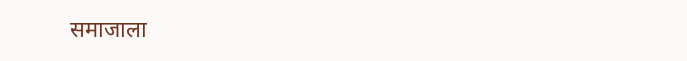समाजाला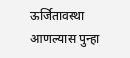ऊर्जितावस्था आणल्यास पुन्हा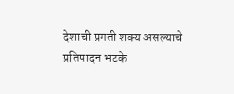देशाची प्रगती शक्य असल्याचे प्रतिपादन भटके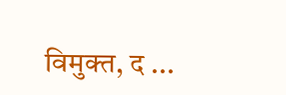विमुक्त, द ...